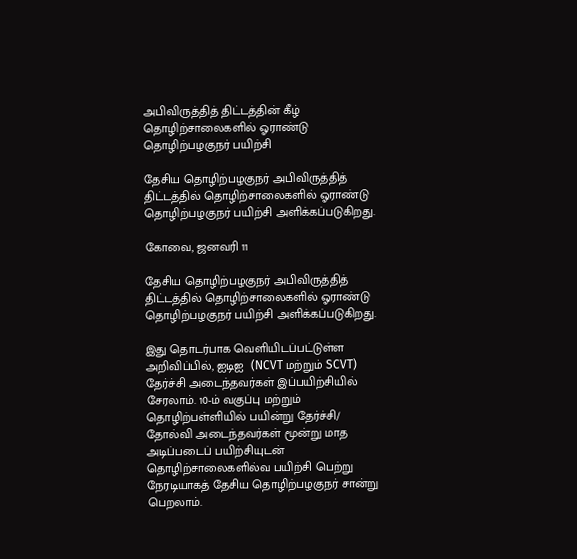அபிவிருத்தித் திட்டத்தின் கீழ் தொழிற்சாலைகளில் ஓராண்டு தொழிற்பழகுநர் பயிற்சி

தேசிய தொழிற்பழகுநர் அபிவிருத்தித் திட்டத்தில் தொழிற்சாலைகளில் ஓராண்டு தொழிற்பழகுநர் பயிற்சி அளிக்கப்படுகிறது.

கோவை, ஜனவரி 11

தேசிய தொழிற்பழகுநர் அபிவிருத்தித் திட்டத்தில் தொழிற்சாலைகளில் ஓராண்டு தொழிற்பழகுநர் பயிற்சி அளிக்கப்படுகிறது.

இது தொடர்பாக வெளியிடப்பட்டுள்ள அறிவிப்பில், ஐடிஐ  (NCVT மற்றும் SCVT) தேர்ச்சி அடைந்தவர்கள் இப்பயிற்சியில் சேரலாம். 10-ம் வகுப்பு மற்றும் தொழிற்பள்ளியில் பயின்று தேர்ச்சி/ தோல்வி அடைந்தவர்கள் மூன்று மாத அடிப்படைப் பயிற்சியுடன் தொழிற்சாலைகளில்வ பயிற்சி பெற்று நேரடியாகத் தேசிய தொழிற்பழகுநர் சான்று பெறலாம்.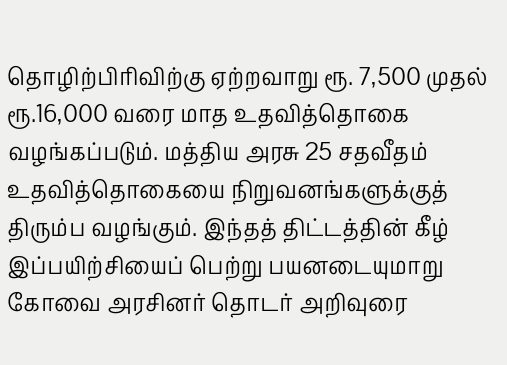தொழிற்பிரிவிற்கு ஏற்றவாறு ரூ. 7,500 முதல் ரூ.16,000 வரை மாத உதவித்தொகை வழங்கப்படும். மத்திய அரசு 25 சதவீதம் உதவித்தொகையை நிறுவனங்களுக்குத் திரும்ப வழங்கும். இந்தத் திட்டத்தின் கீழ் இப்பயிற்சியைப் பெற்று பயனடையுமாறு கோவை அரசினர் தொடர் அறிவுரை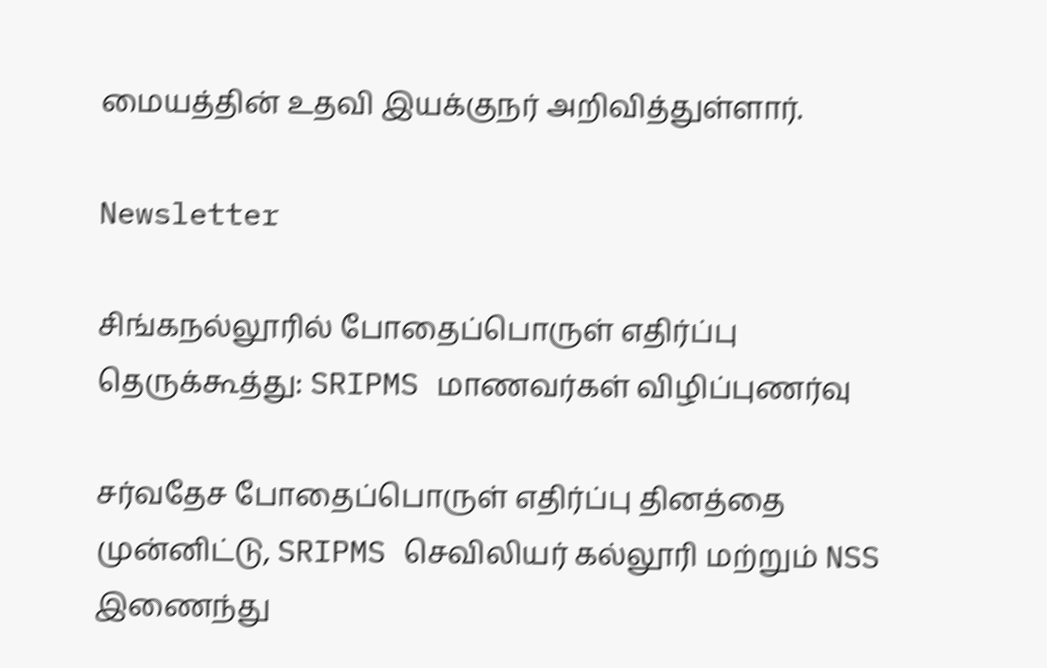மையத்தின் உதவி இயக்குநர் அறிவித்துள்ளார்.

Newsletter

சிங்கநல்லூரில் போதைப்பொருள் எதிர்ப்பு தெருக்கூத்து: SRIPMS மாணவர்கள் விழிப்புணர்வு

சர்வதேச போதைப்பொருள் எதிர்ப்பு தினத்தை முன்னிட்டு, SRIPMS செவிலியர் கல்லூரி மற்றும் NSS இணைந்து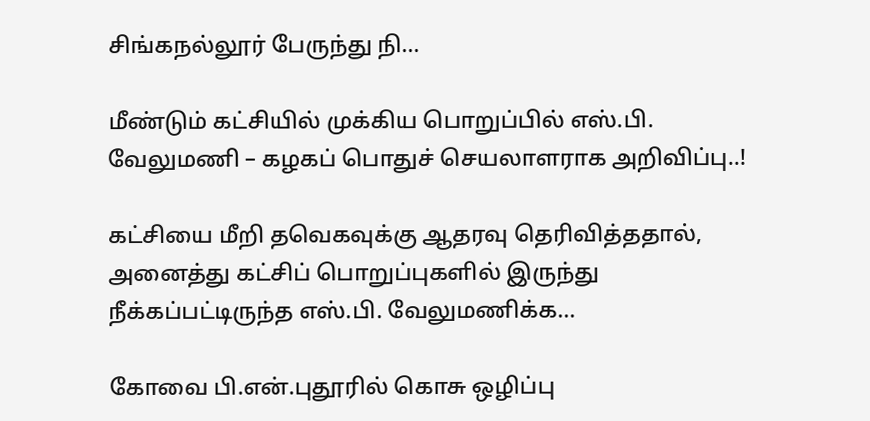சிங்கநல்லூர் பேருந்து நி...

மீண்டும் கட்சியில் முக்கிய பொறுப்பில் எஸ்.பி. வேலுமணி – கழகப் பொதுச் செயலாளராக அறிவிப்பு..!

கட்சியை மீறி தவெகவுக்கு ஆதரவு தெரிவித்ததால், அனைத்து கட்சிப் பொறுப்புகளில் இருந்து நீக்கப்பட்டிருந்த எஸ்.பி. வேலுமணிக்க...

கோவை பி.என்.புதூரில் கொசு ஒழிப்பு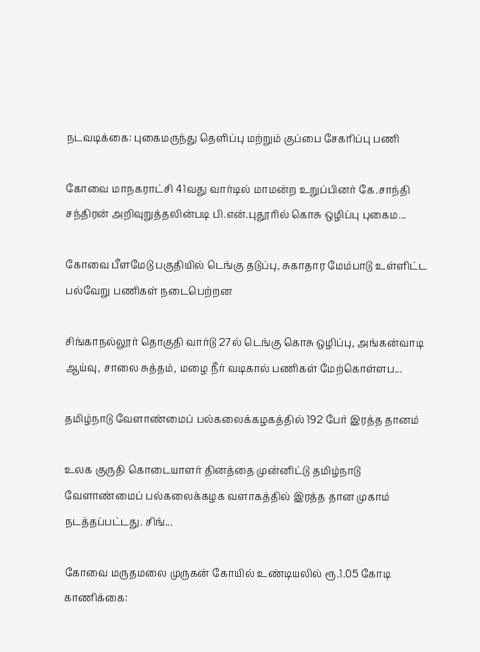நடவடிக்கை: புகைமருந்து தெளிப்பு மற்றும் குப்பை சேகரிப்பு பணி

கோவை மாநகராட்சி 41வது வார்டில் மாமன்ற உறுப்பினர் கே.சாந்தி சந்திரன் அறிவுறுத்தலின்படி பி.என்.புதூரில் கொசு ஒழிப்பு புகைம...

கோவை பீளமேடு பகுதியில் டெங்கு தடுப்பு, சுகாதார மேம்பாடு உள்ளிட்ட பல்வேறு பணிகள் நடைபெற்றன

சிங்காநல்லூர் தொகுதி வார்டு 27ல் டெங்கு கொசு ஒழிப்பு, அங்கன்வாடி ஆய்வு, சாலை சுத்தம், மழை நீர் வடிகால் பணிகள் மேற்கொள்ளப...

தமிழ்நாடு வேளாண்மைப் பல்கலைக்கழகத்தில் 192 பேர் இரத்த தானம்

உலக குருதி கொடையாளர் தினத்தை முன்னிட்டு தமிழ்நாடு வேளாண்மைப் பல்கலைக்கழக வளாகத்தில் இரத்த தான முகாம் நடத்தப்பட்டது. சிங்...

கோவை மருதமலை முருகன் கோயில் உண்டியலில் ரூ.1.05 கோடி காணிக்கை: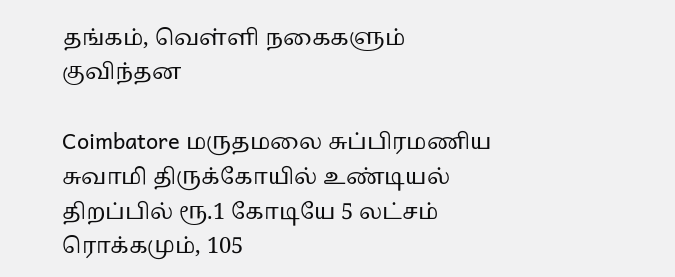தங்கம், வெள்ளி நகைகளும் குவிந்தன

Coimbatore மருதமலை சுப்பிரமணிய சுவாமி திருக்கோயில் உண்டியல் திறப்பில் ரூ.1 கோடியே 5 லட்சம் ரொக்கமும், 105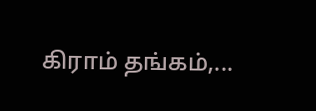கிராம் தங்கம்,...